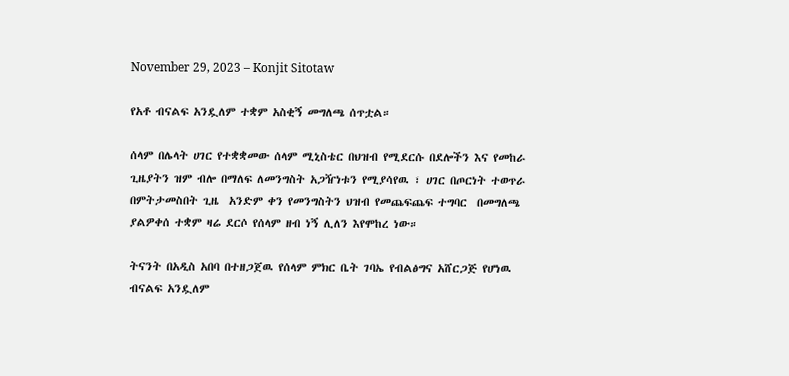November 29, 2023 – Konjit Sitotaw

የአቶ ብናልፍ አንዷለም ተቋም አስቂኝ መግለጫ ሰጥቷል።

ሰላም በሌላት ሀገር የተቋቋመው ሰላም ሚኒስቴር በህዝብ የሚደርሱ በደሎችን እና የመከራ ጊዜያትን ዝም ብሎ በማለፍ ለመንግስት አጋዥነቱን የሚያሳየዉ ፣ ሀገር በጦርነት ተወጥራ በምትታመስበት ጊዜ  አንድም ቀን የመንግስትን ህዝብ የመጨፍጨፍ ተግባር  በመግለጫ ያልዎቀሰ ተቋም ዛሬ ደርሶ የሰላም ዘብ ነኝ ሊለን እየሞከረ ነው።

ትናንት በአዲስ አበባ በተዘጋጀዉ የሰላም ምክር ቤት ገባኤ የብልፅግና አሸርጋጅ የሆነዉ ብናልፍ አንዷለም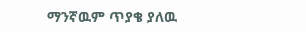ማንኛዉም ጥያቄ ያለዉ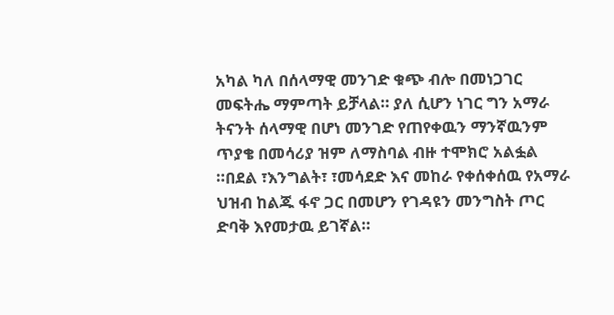አካል ካለ በሰላማዊ መንገድ ቁጭ ብሎ በመነጋገር መፍትሔ ማምጣት ይቻላል። ያለ ሲሆን ነገር ግን አማራ ትናንት ሰላማዊ በሆነ መንገድ የጠየቀዉን ማንኛዉንም ጥያቄ በመሳሪያ ዝም ለማስባል ብዙ ተሞክሮ አልፏል ።በደል ፣እንግልት፣ ፣መሳደድ እና መከራ የቀሰቀሰዉ የአማራ ህዝብ ከልጁ ፋኖ ጋር በመሆን የገዳዩን መንግስት ጦር ድባቅ እየመታዉ ይገኛል።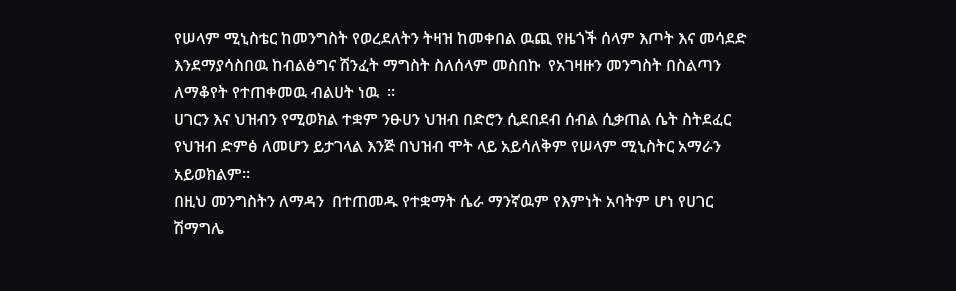የሠላም ሚኒስቴር ከመንግስት የወረደለትን ትዛዝ ከመቀበል ዉጪ የዜጎች ሰላም እጦት እና መሳደድ እንደማያሳስበዉ ከብልፅግና ሽንፈት ማግስት ስለሰላም መስበኩ  የአገዛዙን መንግስት በስልጣን ለማቆየት የተጠቀመዉ ብልሀት ነዉ  ።
ሀገርን እና ህዝብን የሚወክል ተቋም ንፁሀን ህዝብ በድሮን ሲደበደብ ሰብል ሲቃጠል ሴት ስትደፈር የህዝብ ድምፅ ለመሆን ይታገላል እንጅ በህዝብ ሞት ላይ አይሳለቅም የሠላም ሚኒስትር አማራን አይወክልም።
በዚህ መንግስትን ለማዳን  በተጠመዱ የተቋማት ሴራ ማንኛዉም የእምነት አባትም ሆነ የሀገር ሽማግሌ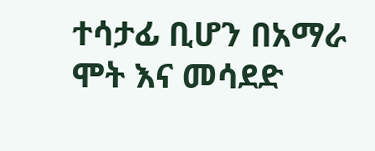ተሳታፊ ቢሆን በአማራ ሞት እና መሳደድ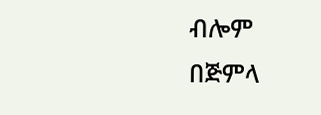ብሎም በጅምላ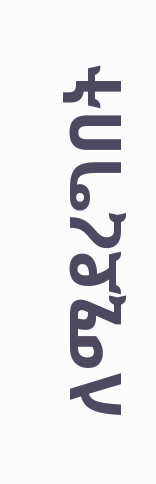ለሚደረግበት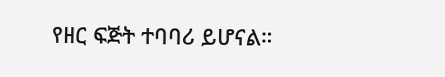የዘር ፍጅት ተባባሪ ይሆናል።